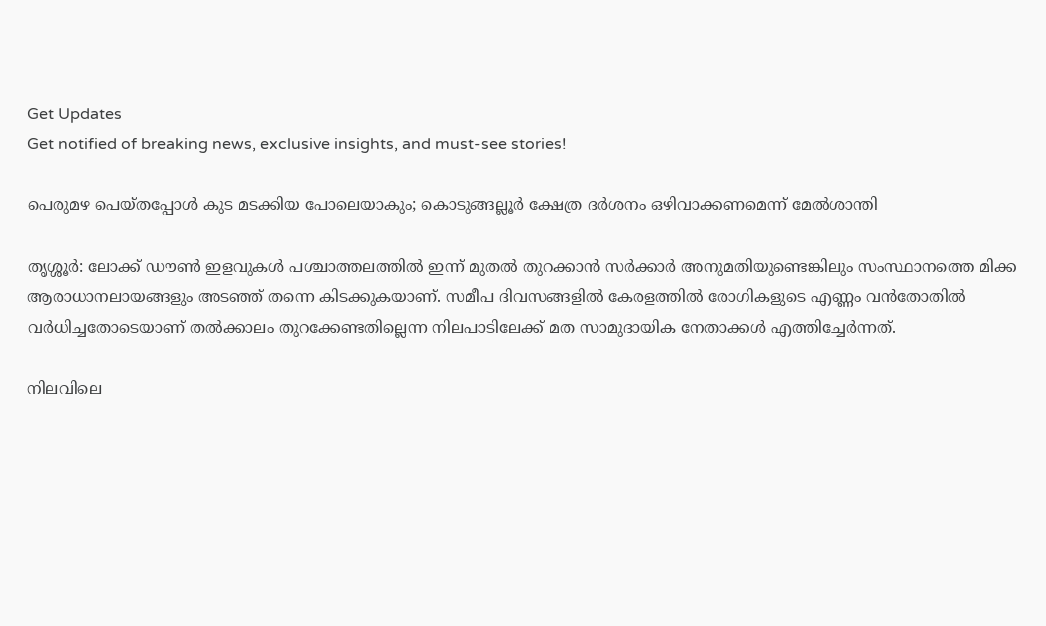Get Updates
Get notified of breaking news, exclusive insights, and must-see stories!

പെരുമഴ പെയ്തപ്പോൾ കുട മടക്കിയ പോലെയാകും; കൊടുങ്ങല്ലൂർ ക്ഷേത്ര ദര്‍ശനം ഒഴിവാക്കണമെന്ന് മേല്‍ശാന്തി

തൃശ്ശൂര്‍: ലോക്ക് ഡൗണ്‍ ഇളവുകള്‍ പശ്ചാത്തലത്തില്‍ ഇന്ന് മുതല്‍ തുറക്കാന്‍ സര്‍ക്കാര്‍ അനുമതിയുണ്ടെങ്കിലും സംസ്ഥാനത്തെ മിക്ക ആരാധാനലായങ്ങളും അടഞ്ഞ് തന്നെ കിടക്കുകയാണ്. സമീപ ദിവസങ്ങളില്‍ കേരളത്തില്‍ രോഗികളുടെ എണ്ണം വന്‍തോതില്‍ വര്‍ധിച്ചതോടെയാണ് തല്‍ക്കാലം തുറക്കേണ്ടതില്ലെന്ന നിലപാടിലേക്ക് മത സാമുദായിക നേതാക്കള്‍ എത്തിച്ചേര്‍ന്നത്.

നിലവിലെ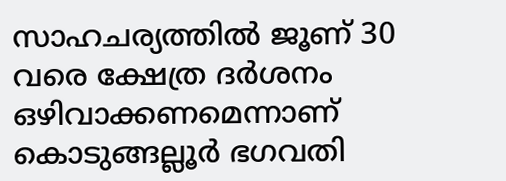സാഹചര്യത്തില്‍ ജൂണ് 30 വരെ ക്ഷേത്ര ദര്‍ശനം ഒഴിവാക്കണമെന്നാണ് കൊടുങ്ങല്ലൂർ ഭഗവതി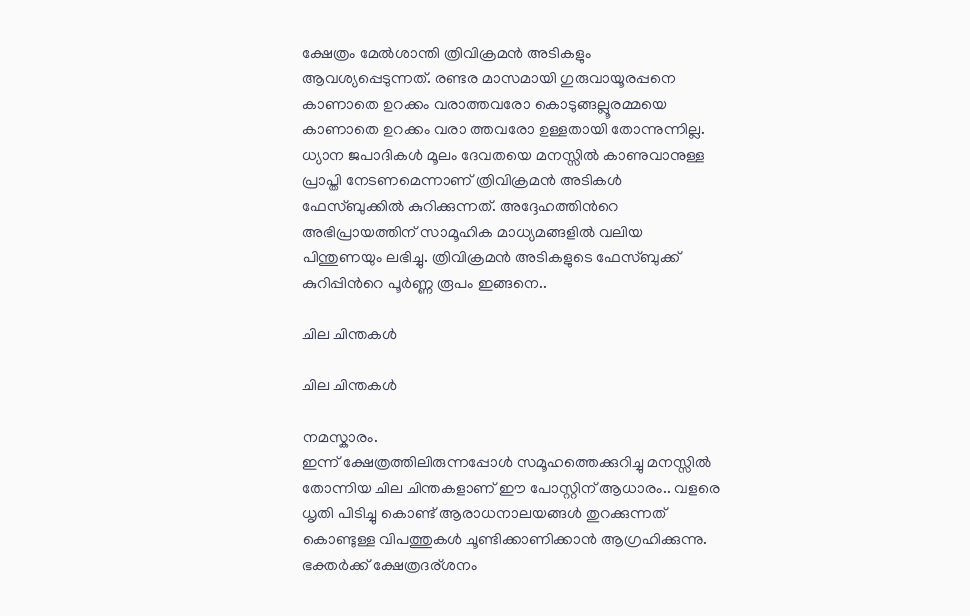ക്ഷേത്രം മേൽശാന്തി ത്രിവിക്രമൻ അടികളും ആവശ്യപ്പെടുന്നത്. രണ്ടര മാസമായി ഗുരുവായൂരപ്പനെ കാണാതെ ഉറക്കം വരാത്തവരോ കൊടുങ്ങല്ലൂരമ്മയെ കാണാതെ ഉറക്കം വരാ ത്തവരോ ഉള്ളതായി തോന്നുന്നില്ല. ധ്യാന ജപാദികൾ മൂലം ദേവതയെ മനസ്സിൽ കാണുവാനുള്ള പ്രാപ്തി നേടണമെന്നാണ് ത്രിവിക്രമൻ അടികള്‍ ഫേസ്ബുക്കില്‍ കുറിക്കുന്നത്. അദ്ദേഹത്തിന്‍റെ അഭിപ്രായത്തിന് സാമൂഹിക മാധ്യമങ്ങളില്‍ വലിയ പിന്തുണയും ലഭിച്ചു. ത്രിവിക്രമൻ അടികളുടെ ഫേസ്ബുക്ക് കുറിപ്പിന്‍റെ പൂര്‍ണ്ണ രൂപം ഇങ്ങനെ..

ചില ചിന്തകള്‍

ചില ചിന്തകള്‍

നമസ്കാരം.
ഇന്ന് ക്ഷേത്രത്തിലിരുന്നപ്പോൾ സമൂഹത്തെക്കുറിച്ചു മനസ്സിൽ തോന്നിയ ചില ചിന്തകളാണ് ഈ പോസ്റ്റിന് ആധാരം.. വളരെ ധൃതി പിടിച്ചു കൊണ്ട് ആരാധനാലയങ്ങൾ തുറക്കുന്നത് കൊണ്ടുള്ള വിപത്തുകൾ ചൂണ്ടിക്കാണിക്കാൻ ആഗ്രഹിക്കുന്നു. ഭക്തർക്ക് ക്ഷേത്രദര്ശനം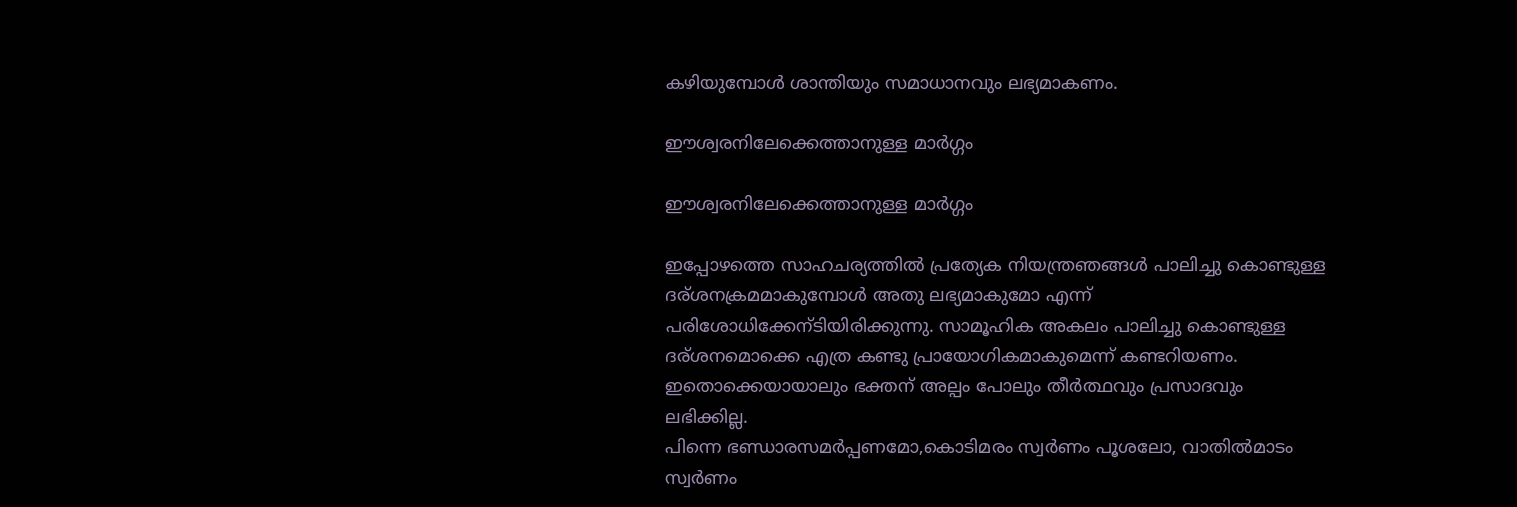കഴിയുമ്പോൾ ശാന്തിയും സമാധാനവും ലഭ്യമാകണം.

ഈശ്വരനിലേക്കെത്താനുള്ള മാർഗ്ഗം

ഈശ്വരനിലേക്കെത്താനുള്ള മാർഗ്ഗം

ഇപ്പോഴത്തെ സാഹചര്യത്തിൽ പ്രത്യേക നിയന്ത്രഞങ്ങൾ പാലിച്ചു കൊണ്ടുള്ള ദര്ശനക്രമമാകുമ്പോൾ അതു ലഭ്യമാകുമോ എന്ന് പരിശോധിക്കേന്ടിയിരിക്കുന്നു. സാമൂഹിക അകലം പാലിച്ചു കൊണ്ടുള്ള ദര്ശനമൊക്കെ എത്ര കണ്ടു പ്രായോഗികമാകുമെന്ന് കണ്ടറിയണം. ഇതൊക്കെയായാലും ഭക്തന് അല്പം പോലും തീർത്ഥവും പ്രസാദവും ലഭിക്കില്ല.
പിന്നെ ഭണ്ഡാരസമർപ്പണമോ,കൊടിമരം സ്വർണം പൂശലോ, വാതിൽമാടം സ്വർണം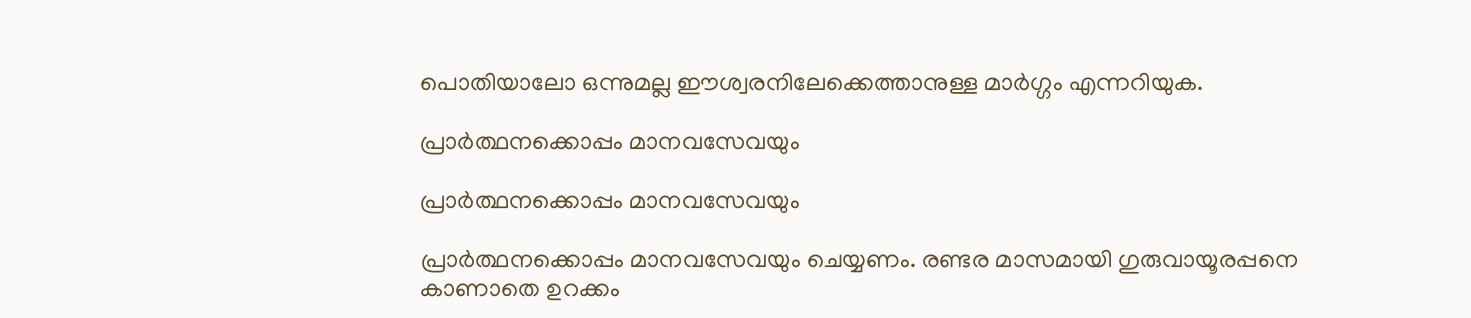പൊതിയാലോ ഒന്നുമല്ല ഈശ്വരനിലേക്കെത്താനുള്ള മാർഗ്ഗം എന്നറിയുക.

പ്രാർത്ഥനക്കൊപ്പം മാനവസേവയും

പ്രാർത്ഥനക്കൊപ്പം മാനവസേവയും

പ്രാർത്ഥനക്കൊപ്പം മാനവസേവയും ചെയ്യണം. രണ്ടര മാസമായി ഗുരുവായൂരപ്പനെ കാണാതെ ഉറക്കം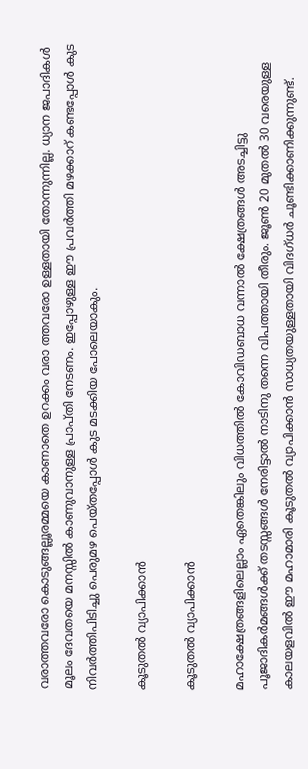വരാത്തവരോ കൊടുങ്ങല്ലൂരമ്മയെ കാണാതെ ഉറക്കം വരാ ത്തവരോ ഉള്ളതായി തോന്നുന്നില്ല. ധ്യാന ജപാദികൾ മൂലം ദേവതയെ മനസ്സിൽ കാണുവാനുള്ള പ്രാപ്തി നേടണം. ഇപ്പോഴുള്ള ഈ പ്രവർത്തി മഴക്കാറ് കണ്ടപ്പോൾ കുട നിവർത്തിപിടിച്ചു പെരുമഴ പെയ്തപ്പോൾ കുട മടക്കിയ പോലെയാകും.

കൂടുതൽ വ്യാപിക്കാൻ

കൂടുതൽ വ്യാപിക്കാൻ

മഹാക്ഷേത്രങ്ങളിലെല്ലാം ഏതെങ്കിലും വിധത്തിൽ കോവിഡബാധ വന്നാൽ ക്ഷേത്രങ്ങൾ അടച്ചിട്ടു പൂജാദികർമങ്ങൾക്ക്‌ തടസ്സങ്ങൾ നേരിട്ടാൽ നാടിനു തന്നെ വിപത്തായി തീരും. ജൂൺ 20 മുതൽ 30 വരെയുള്ള കാലയളവിൽ ഈ മഹാമാരി കൂടുതൽ വ്യാപിക്കാൻ സാധ്യതയുള്ളതായി വിദഗ്ധർ ചൂണ്ടിക്കാണിക്കുന്നുണ്ട്.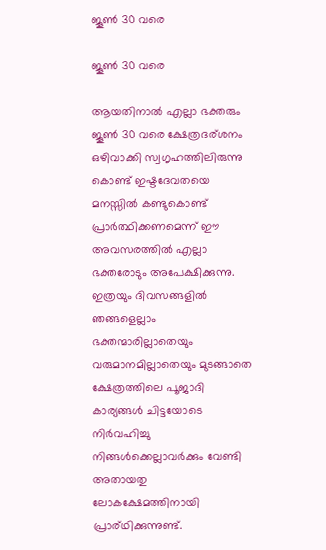ജൂൺ 30 വരെ

ജൂൺ 30 വരെ

ആയതിനാൽ എല്ലാ ഭക്തരും ജൂൺ 30 വരെ ക്ഷേത്രദര്ശനം ഒഴിവാക്കി സ്വഗൃഹത്തിലിരുന്നു കൊണ്ട് ഇഷ്ടദേവതയെ മനസ്സിൽ കണ്ടുകൊണ്ട് പ്രാർത്ഥിക്കണമെന്ന് ഈ അവസരത്തിൽ എല്ലാ ഭക്തരോടും അപേക്ഷിക്കുന്നു.
ഇത്രയും ദിവസങ്ങളിൽ ഞങ്ങളെല്ലാം ഭക്തന്മാരില്ലാതെയും വരുമാനമില്ലാതെയും മുടങ്ങാതെ ക്ഷേത്രത്തിലെ പൂജാദി കാര്യങ്ങൾ ചിട്ടയോടെ നിർവഹിച്ചു നിങ്ങൾക്കെല്ലാവർക്കും വേണ്ടി അതായതു ലോകക്ഷേമത്തിനായി പ്രാര്ഥിക്കുന്നുണ്ട്.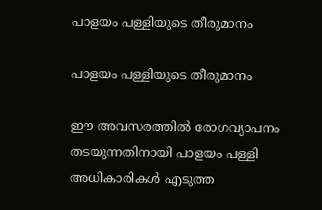പാളയം പള്ളിയുടെ തീരുമാനം

പാളയം പള്ളിയുടെ തീരുമാനം

ഈ അവസരത്തിൽ രോഗവ്യാപനം തടയുന്നതിനായി പാളയം പള്ളി അധികാരികൾ എടുത്ത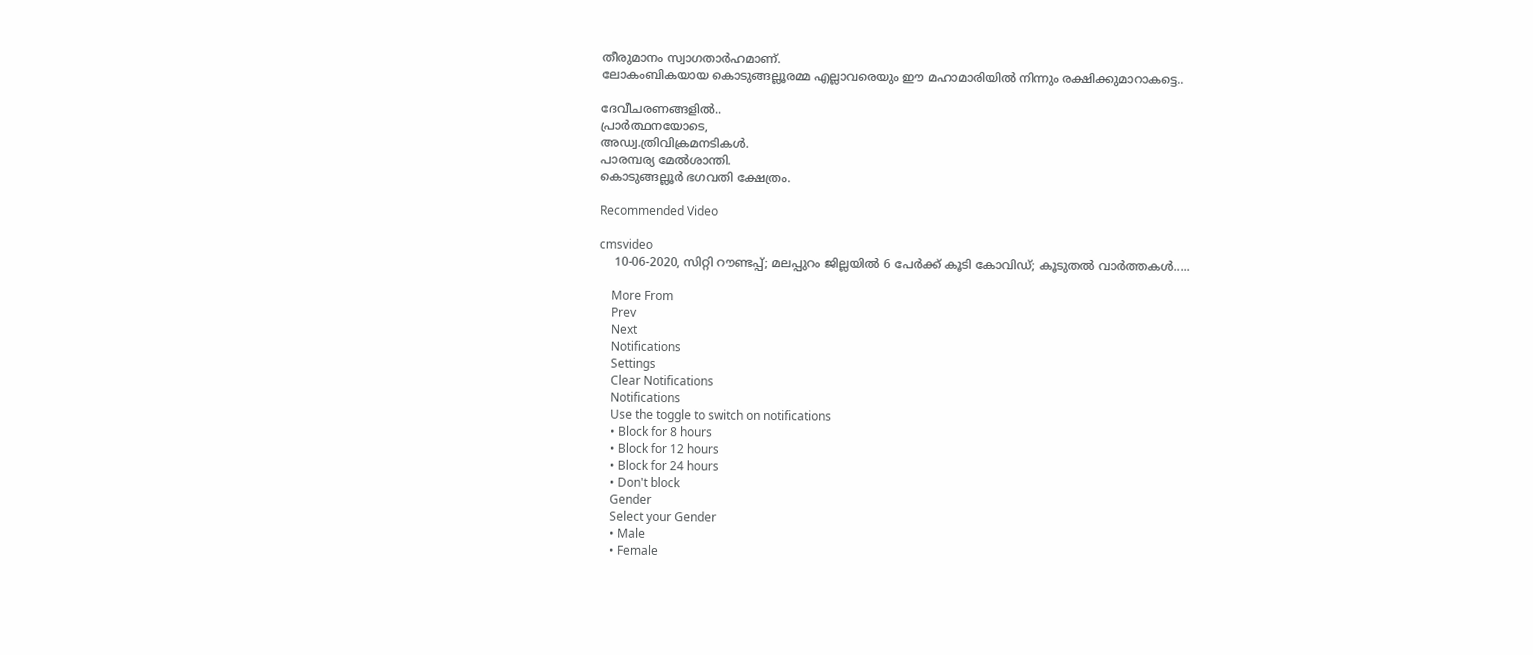തീരുമാനം സ്വാഗതാർഹമാണ്.
ലോകംബികയായ കൊടുങ്ങല്ലൂരമ്മ എല്ലാവരെയും ഈ മഹാമാരിയിൽ നിന്നും രക്ഷിക്കുമാറാകട്ടെ..

ദേവീചരണങ്ങളിൽ..
പ്രാർത്ഥനയോടെ,
അഡ്വ.ത്രിവിക്രമനടികൾ.
പാരമ്പര്യ മേൽശാന്തി.
കൊടുങ്ങല്ലൂർ ഭഗവതി ക്ഷേത്രം.

Recommended Video

cmsvideo
    10-06-2020, സിറ്റി റൗണ്ടപ്പ്; മലപ്പുറം ജില്ലയിൽ 6 പേർക്ക് കൂടി കോവിഡ്; കൂടുതൽ വാർത്തകൾ.....

    More From
    Prev
    Next
    Notifications
    Settings
    Clear Notifications
    Notifications
    Use the toggle to switch on notifications
    • Block for 8 hours
    • Block for 12 hours
    • Block for 24 hours
    • Don't block
    Gender
    Select your Gender
    • Male
    • Female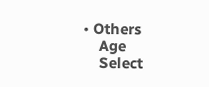• Others
    Age
    Select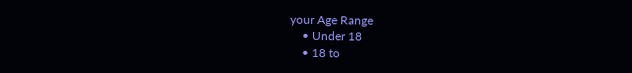your Age Range
    • Under 18
    • 18 to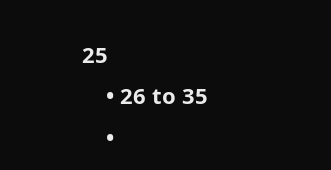25
    • 26 to 35
    •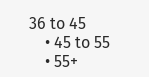36 to 45
    • 45 to 55
    • 55+